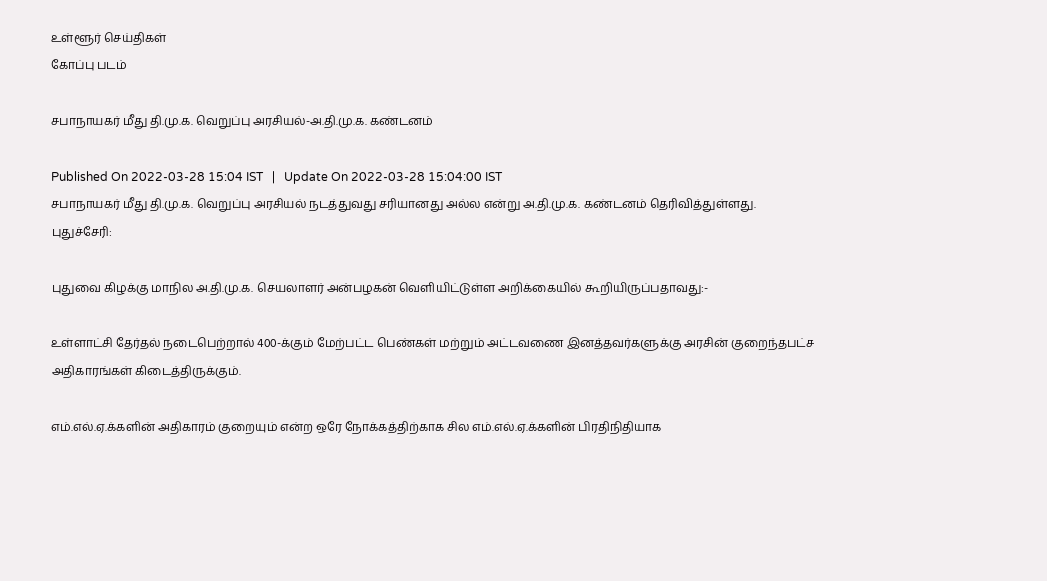உள்ளூர் செய்திகள்
கோப்பு படம்

சபாநாயகர் மீது தி.மு.க. வெறுப்பு அரசியல்-அ.தி.மு.க. கண்டனம்

Published On 2022-03-28 15:04 IST   |   Update On 2022-03-28 15:04:00 IST
சபாநாயகர் மீது தி.மு.க. வெறுப்பு அரசியல் நடத்துவது சரியானது அல்ல என்று அ.தி.மு.க. கண்டனம் தெரிவித்துள்ளது.
புதுச்சேரி:

புதுவை கிழக்கு மாநில அ.தி.மு.க. செயலாளர் அன்பழகன் வெளியிட்டுள்ள அறிக்கையில் கூறியிருப்பதாவது:-

உள்ளாட்சி தேர்தல் நடைபெற்றால் 400-க்கும் மேற்பட்ட பெண்கள் மற்றும் அட்டவணை இனத்தவர்களுக்கு அரசின் குறைந்தபட்ச அதிகாரங்கள் கிடைத்திருக்கும்.

எம்.எல்.ஏ.க்களின் அதிகாரம் குறையும் என்ற ஒரே நோக்கத்திற்காக சில எம்.எல்.ஏ.க்களின் பிரதிநிதியாக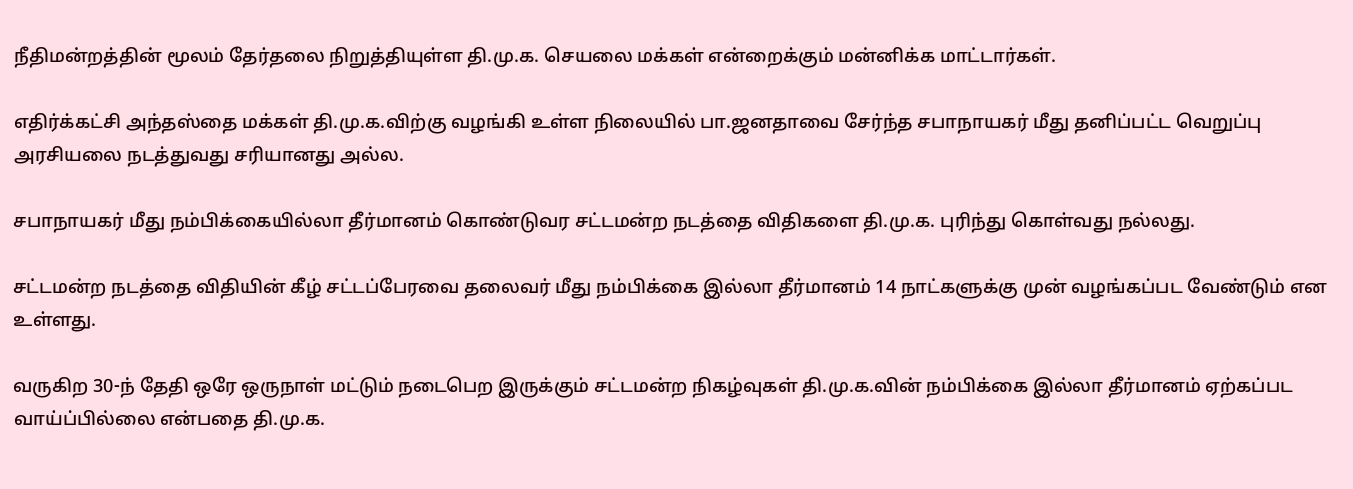நீதிமன்றத்தின் மூலம் தேர்தலை நிறுத்தியுள்ள தி.மு.க. செயலை மக்கள் என்றைக்கும் மன்னிக்க மாட்டார்கள்.

எதிர்க்கட்சி அந்தஸ்தை மக்கள் தி.மு.க.விற்கு வழங்கி உள்ள நிலையில் பா.ஜனதாவை சேர்ந்த சபாநாயகர் மீது தனிப்பட்ட வெறுப்பு அரசியலை நடத்துவது சரியானது அல்ல.

சபாநாயகர் மீது நம்பிக்கையில்லா தீர்மானம் கொண்டுவர சட்டமன்ற நடத்தை விதிகளை தி.மு.க. புரிந்து கொள்வது நல்லது.

சட்டமன்ற நடத்தை விதியின் கீழ் சட்டப்பேரவை தலைவர் மீது நம்பிக்கை இல்லா தீர்மானம் 14 நாட்களுக்கு முன் வழங்கப்பட வேண்டும் என உள்ளது.

வருகிற 30-ந் தேதி ஒரே ஒருநாள் மட்டும் நடைபெற இருக்கும் சட்டமன்ற நிகழ்வுகள் தி.மு.க.வின் நம்பிக்கை இல்லா தீர்மானம் ஏற்கப்பட வாய்ப்பில்லை என்பதை தி.மு.க.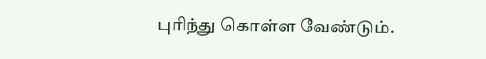புரிந்து கொள்ள வேண்டும்.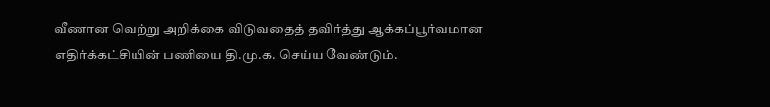வீணான வெற்று அறிக்கை விடுவதைத் தவிர்த்து ஆக்கப்பூர்வமான எதிர்க்கட்சியின் பணியை தி.மு.க. செய்ய வேண்டும்.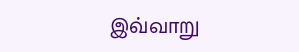இவ்வாறு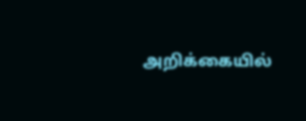அறிக்கையில்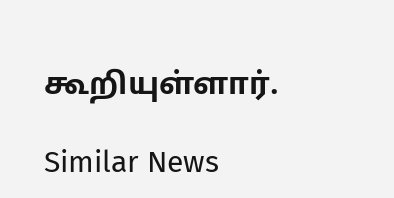கூறியுள்ளார்.

Similar News